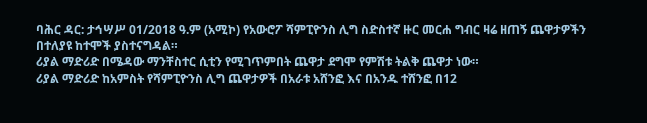ባሕር ዳር: ታኅሣሥ 01/2018 ዓ.ም (አሚኮ) የአውሮፖ ሻምፒዮንስ ሊግ ስድስተኛ ዙር መርሐ ግብር ዛሬ ዘጠኝ ጨዋታዎችን በተለያዩ ከተሞች ያስተናግዳል።
ሪያል ማድሪድ በሜዳው ማንቸስተር ሲቲን የሚገጥምበት ጨዋታ ደግሞ የምሽቱ ትልቅ ጨዋታ ነው።
ሪያል ማድሪድ ከአምስት የሻምፒዮንስ ሊግ ጨዋታዎች በአራቱ አሸንፎ እና በአንዱ ተሸንፎ በ12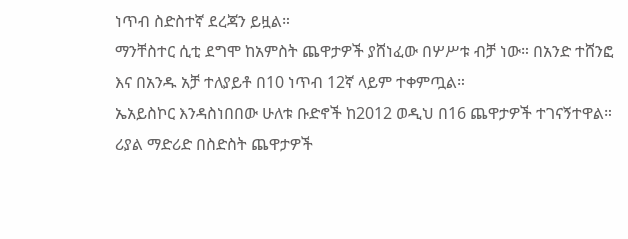ነጥብ ስድስተኛ ደረጃን ይዟል።
ማንቸስተር ሲቲ ደግሞ ከአምስት ጨዋታዎች ያሸነፈው በሦሥቱ ብቻ ነው። በአንድ ተሸንፎ እና በአንዱ አቻ ተለያይቶ በ10 ነጥብ 12ኛ ላይም ተቀምጧል።
ኤአይስኮር እንዳስነበበው ሁለቱ ቡድኖች ከ2012 ወዲህ በ16 ጨዋታዎች ተገናኝተዋል።
ሪያል ማድሪድ በስድስት ጨዋታዎች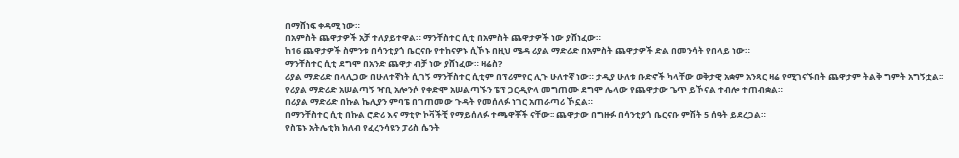በማሸነፍ ቀዳሚ ነው።
በአምስት ጨዋታዎች አቻ ተለያይተዋል። ማንቸስተር ሲቲ በአምስት ጨዋታዎች ነው ያሸነፈው።
ከ16 ጨዋታዎች ስምንቱ በሳንቲያጎ ቤርናቡ የተከናዎኑ ሲኾኑ በዚህ ሜዳ ሪያል ማድሪድ በአምስት ጨዋታዎች ድል በመንሳት የበላይ ነው።
ማንቸስተር ሲቲ ደግሞ በአንድ ጨዋታ ብቻ ነው ያሸነፈው። ዛሬስ?
ሪያል ማድሪድ በላሊጋው በሁለተኛነት ሲገኝ ማንቸስተር ሲቲም በፕሪምየር ሊጉ ሁለተኛ ነው። ታዲያ ሁለቱ ቡድኖች ካላቸው ወቅታዊ አቋም አንጻር ዛሬ የሚገናኙበት ጨዋታም ትልቅ ግምት አግኝቷል፡፡
የሪያል ማድሪድ አሠልጣኝ ዣቢ አሎንሶ የቀድሞ አሠልጣኙን ፔፕ ጋርዲዮላ መግጠሙ ደግሞ ሌላው የጨዋታው ጌጥ ይኾናል ተብሎ ተጠብቋል።
በሪያል ማድሪድ በኩል ኬሊያን ምባፔ በገጠመው ጉዳት የመሰለፉ ነገር አጠራጣሪ ኾኗል።
በማንቸስተር ሲቲ በኩል ሮድሪ እና ማቲዮ ኮቫችቺ የማይሰለፉ ተጫዋቾች ናቸው፡፡ ጨዋታው በግዙፉ በሳንቲያጎ ቤርናቡ ምሽት 5 ሰዓት ይደረጋል።
የስፔኑ አትሌቲክ ክለብ የፈረንሳዩን ፓሪስ ሴንት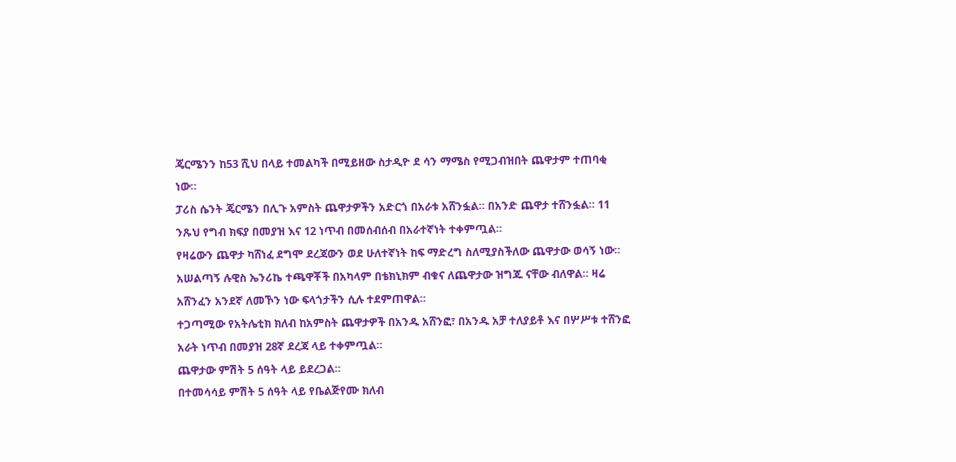ጄርሜንን ከ53 ሺህ በላይ ተመልካች በሚይዘው ስታዲዮ ደ ሳን ማሜስ የሚጋብዝበት ጨዋታም ተጠባቂ ነው።
ፓሪስ ሴንት ጄርሜን በሊጉ አምስት ጨዋታዎችን አድርጎ በአራቱ አሸንፏል። በአንድ ጨዋታ ተሸንፏል። 11 ንጹህ የግብ ክፍያ በመያዝ እና 12 ነጥብ በመሰብሰብ በአራተኛነት ተቀምጧል።
የዛሬውን ጨዋታ ካሸነፈ ደግሞ ደረጃውን ወደ ሁለተኛነት ከፍ ማድረግ ስለሚያስችለው ጨዋታው ወሳኝ ነው።
አሠልጣኝ ሉዊስ ኤንሪኬ ተጫዋቾች በአካላም በቴክኒክም ብቁና ለጨዋታው ዝግጁ ናቸው ብለዋል። ዛሬ አሸንፈን አንደኛ ለመኾን ነው ፍላጎታችን ሲሉ ተደምጠዋል።
ተጋጣሚው የአትሌቲክ ክለብ ከአምስት ጨዋታዎች በአንዱ አሸንፎ፣ በአንዱ አቻ ተለያይቶ እና በሦሥቱ ተሸንፎ አራት ነጥብ በመያዝ 28ኛ ደረጃ ላይ ተቀምጧል።
ጨዋታው ምሽት 5 ሰዓት ላይ ይደረጋል።
በተመሳሳይ ምሽት 5 ሰዓት ላይ የቤልጅየሙ ክለብ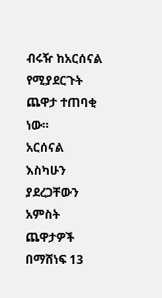ብሩዥ ከአርሰናል የሚያደርጉት ጨዋታ ተጠባቂ ነው።
አርሰናል እስካሁን ያደረጋቸውን አምስት ጨዋታዎች በማሸነፍ 13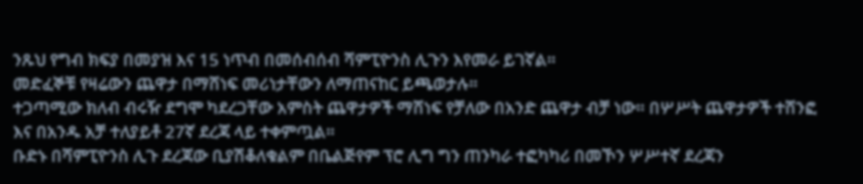ንጹህ የግብ ክፍያ በመያዝ እና 15 ነጥብ በመሰብሰብ ሻምፒዮንስ ሊጉን እየመራ ይገኛል።
መድፈኞቹ የዛሬውን ጨዋታ በማሸነፍ መሪነታቸውን ለማጠናከር ይጫወታሉ።
ተጋጣሚው ክለብ ብሩዥ ደግሞ ካደረጋቸው አምስት ጨዋታዎች ማሸነፍ የቻለው በአንድ ጨዋታ ብቻ ነው። በሦሥት ጨዋታዎች ተሸንፎ እና በአንዱ አቻ ተለያይቶ 27ኛ ደረጃ ላይ ተቀምጧል።
ቡድኑ በሻምፒዮንስ ሊጉ ደረጃው ቢያሽቆለቁልም በቤልጅየም ፕሮ ሊግ ግን ጠንካራ ተፎካካሪ በመኾን ሦሥተኛ ደረጃን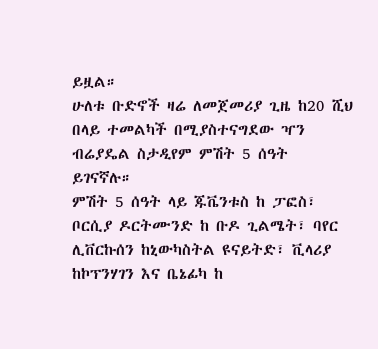ይዟል።
ሁለቱ ቡድኖች ዛሬ ለመጀመሪያ ጊዜ ከ20 ሺህ በላይ ተመልካች በሚያስተናግደው ዣን ብሬያዴል ስታዲየም ምሽት 5 ሰዓት ይገናኛሉ።
ምሽት 5 ሰዓት ላይ ጁቬንቱስ ከ ፓፎስ፣ ቦርሲያ ዶርትሙንድ ከ ቡዶ ጊልሜት፣ ባየር ሊቨርኩሰን ከኒውካስትል ዩናይትድ፣ ቪላሪያ ከኮፕንሃገን እና ቤኔፊካ ከ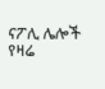ናፖሊ ሌሎች የዛሬ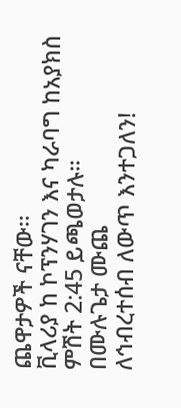ጨዋታዎች ናቸው፡፡
ቪላሪያ ከ ኮፕንሃገን እና ካራባግ ከአያክስ ምሽት 2:45 ይጫወታሉ።
በሙሉጌታ ሙጨ
ለኅብረተሰብ ለውጥ እንተጋለን!